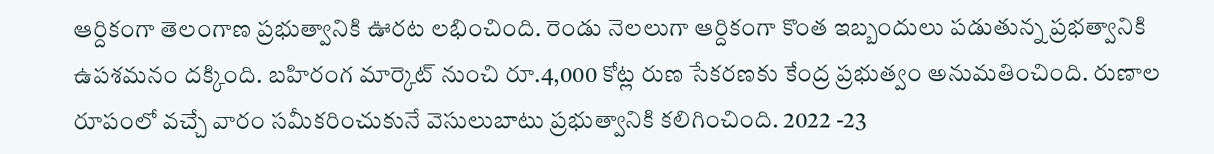ఆర్దికంగా తెలంగాణ ప్రభుత్వానికి ఊరట లభించింది. రెండు నెలలుగా ఆర్దికంగా కొంత ఇబ్బందులు పడుతున్న ప్రభత్వానికి ఉపశమనం దక్కింది. బహిరంగ మార్కెట్ నుంచి రూ.4,000 కోట్ల రుణ సేకరణకు కేంద్ర ప్రభుత్వం అనుమతించింది. రుణాల రూపంలో వచ్చే వారం సమీకరించుకునే వెసులుబాటు ప్రభుత్వానికి కలిగించింది. 2022 -23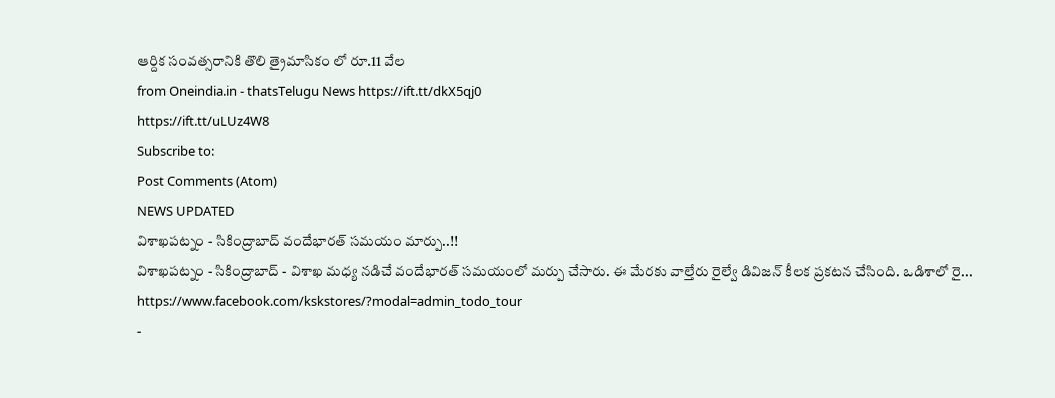ఆర్దిక సంవత్సరానికి తొలి త్రైమాసికం లో రూ.11 వేల
from Oneindia.in - thatsTelugu News https://ift.tt/dkX5qj0
https://ift.tt/uLUz4W8
Subscribe to:
Post Comments (Atom)
NEWS UPDATED
విశాఖపట్నం - సికింద్రాబాద్ వందేభారత్ సమయం మార్పు..!!
విశాఖపట్నం - సికింద్రాబాద్ - విశాఖ మధ్య నడిచే వందేభారత్ సమయంలో మర్పు చేసారు. ఈ మేరకు వాల్తేరు రైల్వే డివిజన్ కీలక ప్రకటన చేసింది. ఒడిశాలో రై...
https://www.facebook.com/kskstores/?modal=admin_todo_tour
-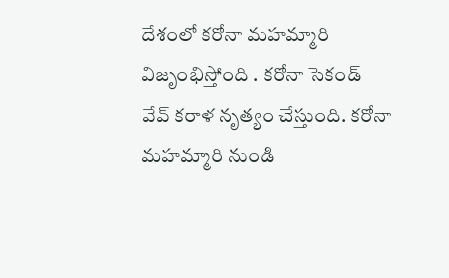దేశంలో కరోనా మహమ్మారి విజృంభిస్తోంది . కరోనా సెకండ్ వేవ్ కరాళ నృత్యం చేస్తుంది. కరోనా మహమ్మారి నుండి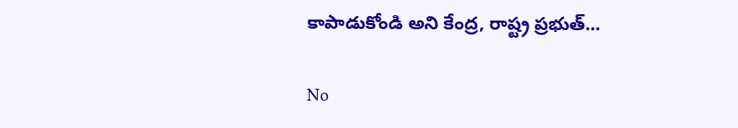కాపాడుకోండి అని కేంద్ర, రాష్ట్ర ప్రభుత్...

No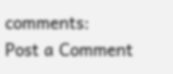comments:
Post a Comment